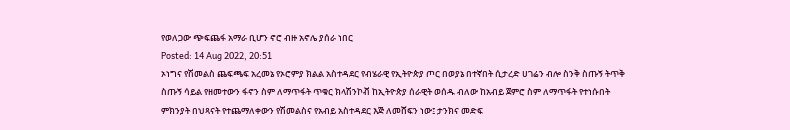የወለጋው ጭፍጨፋ አማራ ቢሆን ኖሮ ብዙ አኖሌ ያሰራ ነበር
Posted: 14 Aug 2022, 20:51
ኦነግና የሽመልስ ጨፍጫፍ አረመኔ የኦሮምያ ክልል አስተዳደር የብሄራዊ የኢትዮጵያ ጦር በወያኔ በተኛበት ሲታረድ ሀገሬን ብሎ ስንቅ ስጡኝ ትጥቅ ስጡኝ ሳይል የዘመተውን ፋኖን ስም ለማጥፋት ጥቁር ክላሽንኮቭ ከኢትዮጵያ ሰራዊት ወሰዱ ብለው ከአብይ ጀምሮ ስም ለማጥፋት የተነሱበት ምክንያት በህጻናት የተጨማለቀውን የሽመልስና የአብይ አስተዳደር እጅ ለመሸፍን ነው፤ ታንክና መድፍ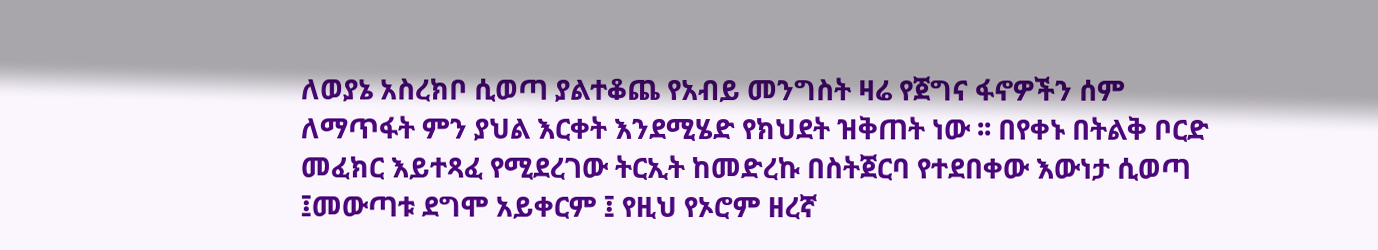ለወያኔ አስረክቦ ሲወጣ ያልተቆጨ የአብይ መንግስት ዛሬ የጀግና ፋኖዎችን ሰም ለማጥፋት ምን ያህል እርቀት እንደሚሄድ የክህደት ዝቅጠት ነው ፡፡ በየቀኑ በትልቅ ቦርድ መፈክር እይተጻፈ የሚደረገው ትርኢት ከመድረኩ በስትጀርባ የተደበቀው እውነታ ሲወጣ ፤መውጣቱ ደግሞ አይቀርም ፤ የዚህ የኦሮም ዘረኛ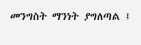መንግስት ማንነት ያግለጣል ፤